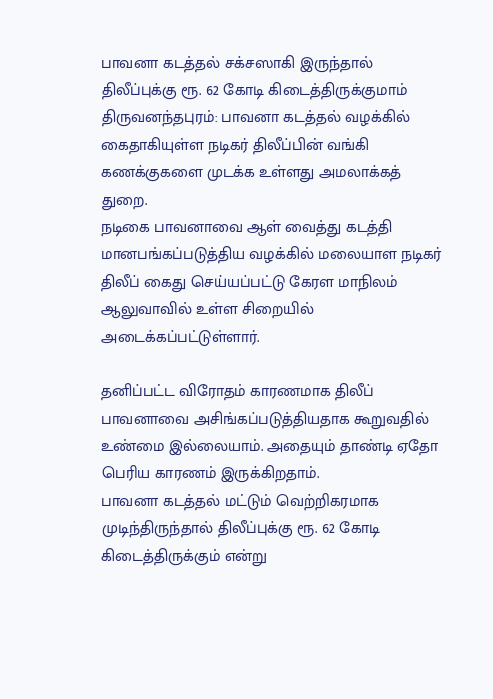பாவனா கடத்தல் சக்சஸாகி இருந்தால் திலீப்புக்கு ரூ. 62 கோடி கிடைத்திருக்குமாம்
திருவனந்தபுரம்: பாவனா கடத்தல் வழக்கில் கைதாகியுள்ள நடிகர் திலீப்பின் வங்கி கணக்குகளை முடக்க உள்ளது அமலாக்கத் துறை.
நடிகை பாவனாவை ஆள் வைத்து கடத்தி மானபங்கப்படுத்திய வழக்கில் மலையாள நடிகர் திலீப் கைது செய்யப்பட்டு கேரள மாநிலம் ஆலுவாவில் உள்ள சிறையில் அடைக்கப்பட்டுள்ளார்.

தனிப்பட்ட விரோதம் காரணமாக திலீப் பாவனாவை அசிங்கப்படுத்தியதாக கூறுவதில் உண்மை இல்லையாம். அதையும் தாண்டி ஏதோ பெரிய காரணம் இருக்கிறதாம்.
பாவனா கடத்தல் மட்டும் வெற்றிகரமாக முடிந்திருந்தால் திலீப்புக்கு ரூ. 62 கோடி கிடைத்திருக்கும் என்று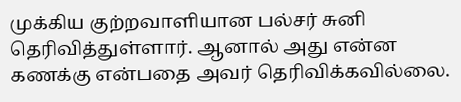முக்கிய குற்றவாளியான பல்சர் சுனி தெரிவித்துள்ளார். ஆனால் அது என்ன கணக்கு என்பதை அவர் தெரிவிக்கவில்லை.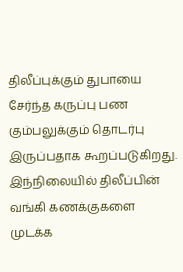திலீப்புக்கும் துபாயை சேர்ந்த கருப்பு பண கும்பலுக்கும் தொடர்பு இருப்பதாக கூறப்படுகிறது. இந்நிலையில் திலீப்பின் வங்கி கணக்குகளை முடக்க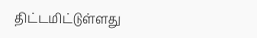திட்டமிட்டுள்ளது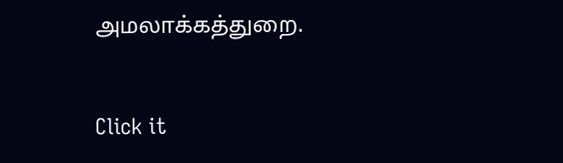அமலாக்கத்துறை.


Click it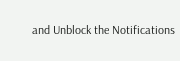and Unblock the Notifications